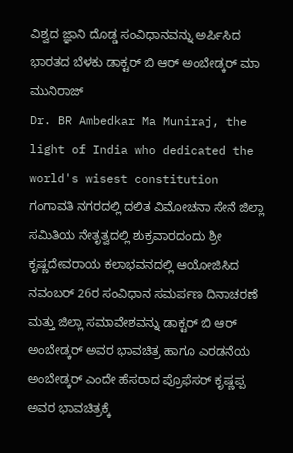ವಿಶ್ವದ ಜ್ಞಾನಿ ದೊಡ್ಡ ಸಂವಿಧಾನವನ್ನು ಅರ್ಪಿಸಿದ ಭಾರತದ ಬೆಳಕು ಡಾಕ್ಟರ್ ಬಿ ಆರ್ ಅಂಬೇಡ್ಕರ್ ಮಾ ಮುನಿರಾಜ್
Dr. BR Ambedkar Ma Muniraj, the light of India who dedicated the world's wisest constitution
ಗಂಗಾವತಿ ನಗರದಲ್ಲಿ ದಲಿತ ವಿಮೋಚನಾ ಸೇನೆ ಜಿಲ್ಲಾ ಸಮಿತಿಯ ನೇತೃತ್ವದಲ್ಲಿ ಶುಕ್ರವಾರದಂದು ಶ್ರೀ ಕೃಷ್ಣದೇವರಾಯ ಕಲಾಭವನದಲ್ಲಿ ಆಯೋಜಿಸಿದ ನವಂಬರ್ 26ರ ಸಂವಿಧಾನ ಸಮರ್ಪಣ ದಿನಾಚರಣೆ ಮತ್ತು ಜಿಲ್ಲಾ ಸಮಾವೇಶವನ್ನು ಡಾಕ್ಟರ್ ಬಿ ಆರ್ ಅಂಬೇಡ್ಕರ್ ಅವರ ಭಾವಚಿತ್ರ ಹಾಗೂ ಎರಡನೆಯ ಅಂಬೇಡ್ಕರ್ ಎಂದೇ ಹೆಸರಾದ ಪ್ರೊಫೆಸರ್ ಕೃಷ್ಣಪ್ಪ ಅವರ ಭಾವಚಿತ್ರಕ್ಕೆ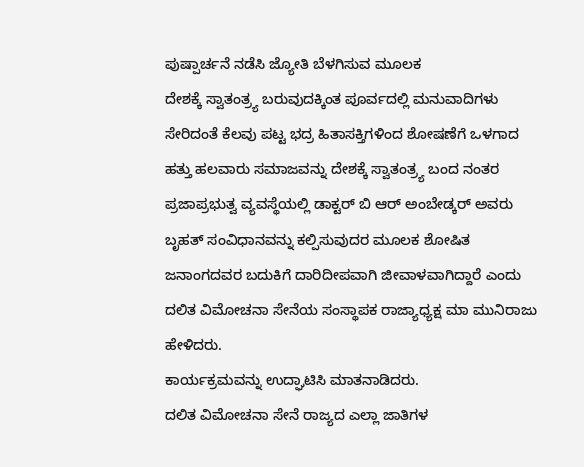ಪುಷ್ಪಾರ್ಚನೆ ನಡೆಸಿ ಜ್ಯೋತಿ ಬೆಳಗಿಸುವ ಮೂಲಕ
ದೇಶಕ್ಕೆ ಸ್ವಾತಂತ್ರ್ಯ ಬರುವುದಕ್ಕಿಂತ ಪೂರ್ವದಲ್ಲಿ ಮನುವಾದಿಗಳು ಸೇರಿದಂತೆ ಕೆಲವು ಪಟ್ಟ ಭದ್ರ ಹಿತಾಸಕ್ತಿಗಳಿಂದ ಶೋಷಣೆಗೆ ಒಳಗಾದ ಹತ್ತು ಹಲವಾರು ಸಮಾಜವನ್ನು ದೇಶಕ್ಕೆ ಸ್ವಾತಂತ್ರ್ಯ ಬಂದ ನಂತರ ಪ್ರಜಾಪ್ರಭುತ್ವ ವ್ಯವಸ್ಥೆಯಲ್ಲಿ ಡಾಕ್ಟರ್ ಬಿ ಆರ್ ಅಂಬೇಡ್ಕರ್ ಅವರು ಬೃಹತ್ ಸಂವಿಧಾನವನ್ನು ಕಲ್ಪಿಸುವುದರ ಮೂಲಕ ಶೋಷಿತ ಜನಾಂಗದವರ ಬದುಕಿಗೆ ದಾರಿದೀಪವಾಗಿ ಜೀವಾಳವಾಗಿದ್ದಾರೆ ಎಂದು ದಲಿತ ವಿಮೋಚನಾ ಸೇನೆಯ ಸಂಸ್ಥಾಪಕ ರಾಜ್ಯಾಧ್ಯಕ್ಷ ಮಾ ಮುನಿರಾಜು ಹೇಳಿದರು.
ಕಾರ್ಯಕ್ರಮವನ್ನು ಉದ್ಘಾಟಿಸಿ ಮಾತನಾಡಿದರು.
ದಲಿತ ವಿಮೋಚನಾ ಸೇನೆ ರಾಜ್ಯದ ಎಲ್ಲಾ ಜಾತಿಗಳ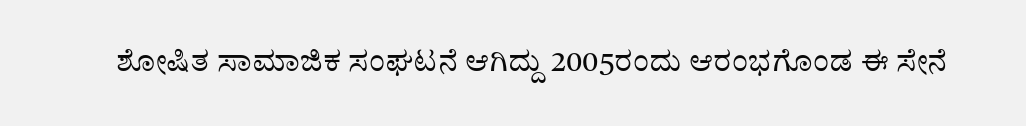ಶೋಷಿತ ಸಾಮಾಜಿಕ ಸಂಘಟನೆ ಆಗಿದ್ದು 2005ರಂದು ಆರಂಭಗೊಂಡ ಈ ಸೇನೆ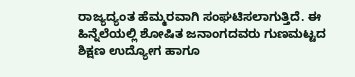ರಾಜ್ಯದ್ಯಂತ ಹೆಮ್ಮರವಾಗಿ ಸಂಘಟಿಸಲಾಗುತ್ತಿದೆ. ಈ ಹಿನ್ನೆಲೆಯಲ್ಲಿ ಶೋಷಿತ ಜನಾಂಗದವರು ಗುಣಮಟ್ಟದ ಶಿಕ್ಷಣ ಉದ್ಯೋಗ ಹಾಗೂ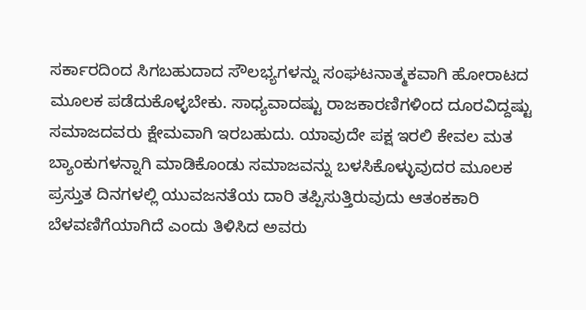ಸರ್ಕಾರದಿಂದ ಸಿಗಬಹುದಾದ ಸೌಲಭ್ಯಗಳನ್ನು ಸಂಘಟನಾತ್ಮಕವಾಗಿ ಹೋರಾಟದ ಮೂಲಕ ಪಡೆದುಕೊಳ್ಳಬೇಕು. ಸಾಧ್ಯವಾದಷ್ಟು ರಾಜಕಾರಣಿಗಳಿಂದ ದೂರವಿದ್ದಷ್ಟು ಸಮಾಜದವರು ಕ್ಷೇಮವಾಗಿ ಇರಬಹುದು. ಯಾವುದೇ ಪಕ್ಷ ಇರಲಿ ಕೇವಲ ಮತ ಬ್ಯಾಂಕುಗಳನ್ನಾಗಿ ಮಾಡಿಕೊಂಡು ಸಮಾಜವನ್ನು ಬಳಸಿಕೊಳ್ಳುವುದರ ಮೂಲಕ ಪ್ರಸ್ತುತ ದಿನಗಳಲ್ಲಿ ಯುವಜನತೆಯ ದಾರಿ ತಪ್ಪಿಸುತ್ತಿರುವುದು ಆತಂಕಕಾರಿ ಬೆಳವಣಿಗೆಯಾಗಿದೆ ಎಂದು ತಿಳಿಸಿದ ಅವರು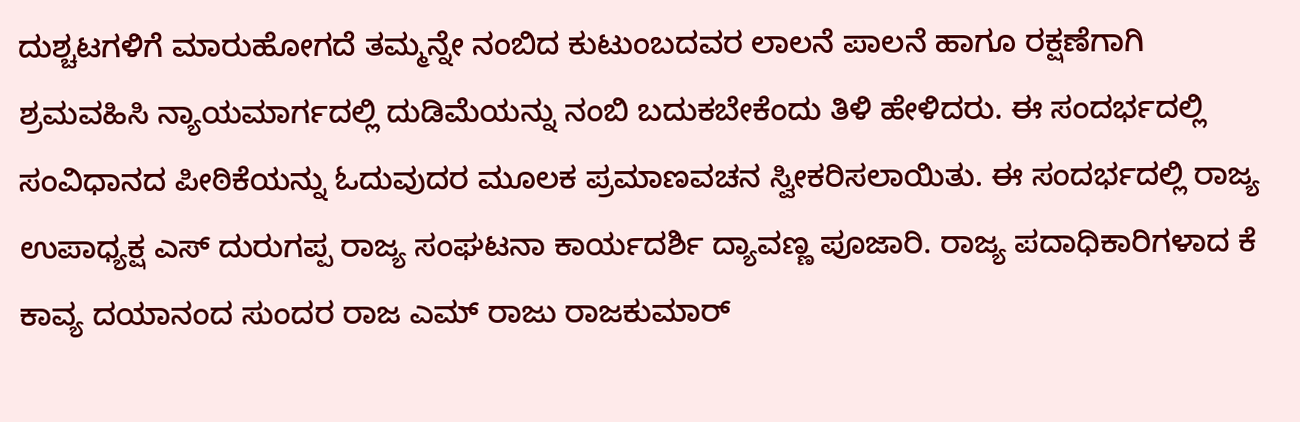ದುಶ್ಚಟಗಳಿಗೆ ಮಾರುಹೋಗದೆ ತಮ್ಮನ್ನೇ ನಂಬಿದ ಕುಟುಂಬದವರ ಲಾಲನೆ ಪಾಲನೆ ಹಾಗೂ ರಕ್ಷಣೆಗಾಗಿ ಶ್ರಮವಹಿಸಿ ನ್ಯಾಯಮಾರ್ಗದಲ್ಲಿ ದುಡಿಮೆಯನ್ನು ನಂಬಿ ಬದುಕಬೇಕೆಂದು ತಿಳಿ ಹೇಳಿದರು. ಈ ಸಂದರ್ಭದಲ್ಲಿ ಸಂವಿಧಾನದ ಪೀಠಿಕೆಯನ್ನು ಓದುವುದರ ಮೂಲಕ ಪ್ರಮಾಣವಚನ ಸ್ವೀಕರಿಸಲಾಯಿತು. ಈ ಸಂದರ್ಭದಲ್ಲಿ ರಾಜ್ಯ ಉಪಾಧ್ಯಕ್ಷ ಎಸ್ ದುರುಗಪ್ಪ ರಾಜ್ಯ ಸಂಘಟನಾ ಕಾರ್ಯದರ್ಶಿ ದ್ಯಾವಣ್ಣ ಪೂಜಾರಿ. ರಾಜ್ಯ ಪದಾಧಿಕಾರಿಗಳಾದ ಕೆ ಕಾವ್ಯ ದಯಾನಂದ ಸುಂದರ ರಾಜ ಎಮ್ ರಾಜು ರಾಜಕುಮಾರ್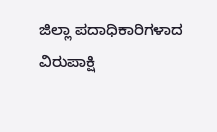ಜಿಲ್ಲಾ ಪದಾಧಿಕಾರಿಗಳಾದ ವಿರುಪಾಕ್ಷಿ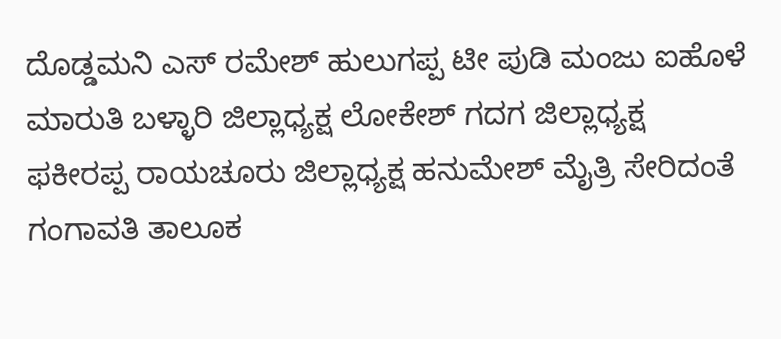ದೊಡ್ಡಮನಿ ಎಸ್ ರಮೇಶ್ ಹುಲುಗಪ್ಪ ಟೀ ಪುಡಿ ಮಂಜು ಐಹೊಳೆ ಮಾರುತಿ ಬಳ್ಳಾರಿ ಜಿಲ್ಲಾಧ್ಯಕ್ಷ ಲೋಕೇಶ್ ಗದಗ ಜಿಲ್ಲಾಧ್ಯಕ್ಷ ಫಕೀರಪ್ಪ ರಾಯಚೂರು ಜಿಲ್ಲಾಧ್ಯಕ್ಷ ಹನುಮೇಶ್ ಮೈತ್ರಿ ಸೇರಿದಂತೆ ಗಂಗಾವತಿ ತಾಲೂಕ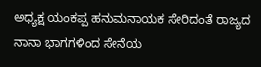ಅಧ್ಯಕ್ಷ ಯಂಕಪ್ಪ ಹನುಮನಾಯಕ ಸೇರಿದಂತೆ ರಾಜ್ಯದ ನಾನಾ ಭಾಗಗಳಿಂದ ಸೇನೆಯ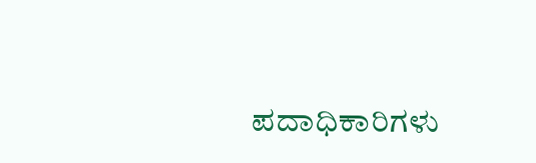ಪದಾಧಿಕಾರಿಗಳು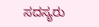ಸದಸ್ಯರು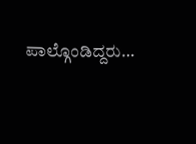ಪಾಲ್ಗೊಂಡಿದ್ದರು…